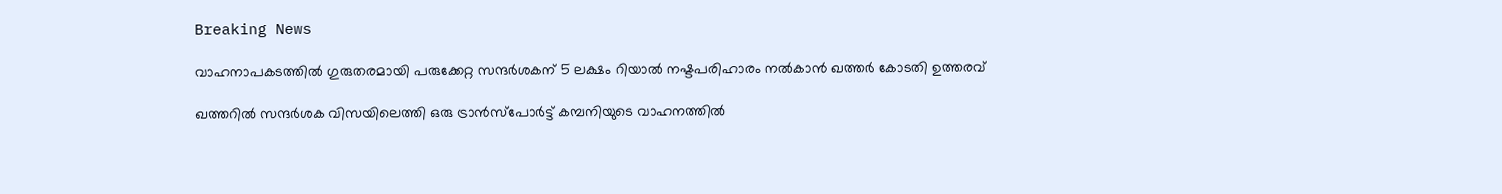Breaking News

വാഹനാപകടത്തില്‍ ഗുരുതരമായി പരുക്കേറ്റ സന്ദര്‍ശകന് 5 ലക്ഷം റിയാല്‍ നഷ്ടപരിഹാരം നല്‍കാന്‍ ഖത്തര്‍ കോടതി ഉത്തരവ്

ഖത്തറില്‍ സന്ദര്‍ശക വിസയിലെത്തി ഒരു ട്രാന്‍സ്‌പോര്‍ട്ട് കമ്പനിയുടെ വാഹനത്തില്‍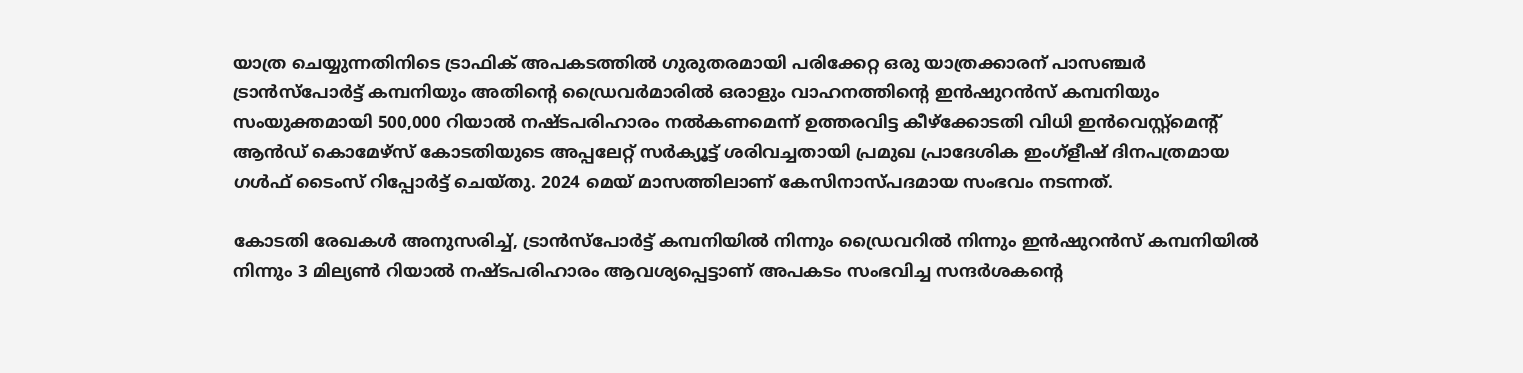യാത്ര ചെയ്യുന്നതിനിടെ ട്രാഫിക് അപകടത്തില്‍ ഗുരുതരമായി പരിക്കേറ്റ ഒരു യാത്രക്കാരന് പാസഞ്ചര്‍ ട്രാന്‍സ്‌പോര്‍ട്ട് കമ്പനിയും അതിന്റെ ഡ്രൈവര്‍മാരില്‍ ഒരാളും വാഹനത്തിന്റെ ഇന്‍ഷുറന്‍സ് കമ്പനിയും സംയുക്തമായി 500,000 റിയാല്‍ നഷ്ടപരിഹാരം നല്‍കണമെന്ന് ഉത്തരവിട്ട കീഴ്‌ക്കോടതി വിധി ഇന്‍വെസ്റ്റ്‌മെന്റ് ആന്‍ഡ് കൊമേഴ്സ് കോടതിയുടെ അപ്പലേറ്റ് സര്‍ക്യൂട്ട് ശരിവച്ചതായി പ്രമുഖ പ്രാദേശിക ഇംഗ്‌ളീഷ് ദിനപത്രമായ ഗള്‍ഫ് ടൈംസ് റിപ്പോര്‍ട്ട് ചെയ്തു. 2024 മെയ് മാസത്തിലാണ് കേസിനാസ്പദമായ സംഭവം നടന്നത്.

കോടതി രേഖകള്‍ അനുസരിച്ച്, ട്രാന്‍സ്‌പോര്‍ട്ട് കമ്പനിയില്‍ നിന്നും ഡ്രൈവറില്‍ നിന്നും ഇന്‍ഷുറന്‍സ് കമ്പനിയില്‍ നിന്നും 3 മില്യണ്‍ റിയാല്‍ നഷ്ടപരിഹാരം ആവശ്യപ്പെട്ടാണ് അപകടം സംഭവിച്ച സന്ദര്‍ശകന്റെ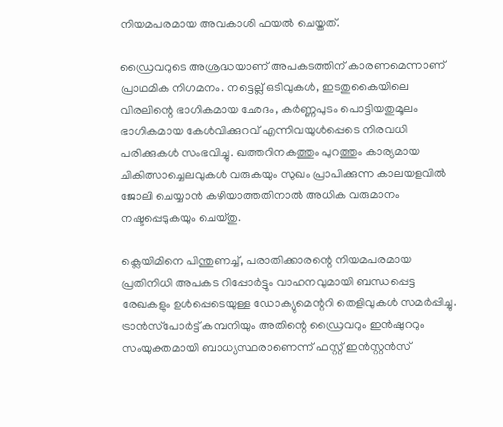നിയമപരമായ അവകാശി ഫയല്‍ ചെയ്തത്.

ഡ്രൈവറുടെ അശ്രദ്ധയാണ് അപകടത്തിന് കാരണമെന്നാണ് പ്രാഥമിക നിഗമനം. നട്ടെല്ല് ഒടിവുകള്‍, ഇടതുകൈയിലെ വിരലിന്റെ ഭാഗികമായ ഛേദം, കര്‍ണ്ണപുടം പൊട്ടിയതുമൂലം ഭാഗികമായ കേള്‍വിക്കുറവ് എന്നിവയുള്‍പ്പെടെ നിരവധി പരിക്കുകള്‍ സംഭവിച്ചു. ഖത്തറിനകത്തും പുറത്തും കാര്യമായ ചികിത്സാച്ചെലവുകള്‍ വരുകയും സുഖം പ്രാപിക്കുന്ന കാലയളവില്‍ ജോലി ചെയ്യാന്‍ കഴിയാത്തതിനാല്‍ അധിക വരുമാനം നഷ്ടപ്പെടുകയും ചെയ്തു.

ക്ലെയിമിനെ പിന്തുണച്ച്, പരാതിക്കാരന്റെ നിയമപരമായ പ്രതിനിധി അപകട റിപ്പോര്‍ട്ടും വാഹനവുമായി ബന്ധപ്പെട്ട രേഖകളും ഉള്‍പ്പെടെയുള്ള ഡോക്യുമെന്ററി തെളിവുകള്‍ സമര്‍പ്പിച്ചു. ട്രാന്‍സ്‌പോര്‍ട്ട് കമ്പനിയും അതിന്റെ ഡ്രൈവറും ഇന്‍ഷുററും സംയുക്തമായി ബാധ്യസ്ഥരാണെന്ന് ഫസ്റ്റ് ഇന്‍സ്റ്റന്‍സ്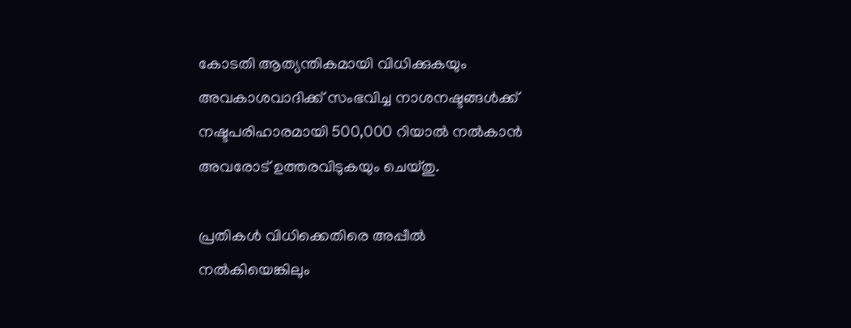കോടതി ആത്യന്തികമായി വിധിക്കുകയും അവകാശവാദിക്ക് സംഭവിച്ച നാശനഷ്ടങ്ങള്‍ക്ക് നഷ്ടപരിഹാരമായി 500,000 റിയാല്‍ നല്‍കാന്‍ അവരോട് ഉത്തരവിടുകയും ചെയ്തു.

പ്രതികള്‍ വിധിക്കെതിരെ അപ്പീല്‍ നല്‍കിയെങ്കിലും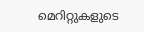മെറിറ്റുകളുടെ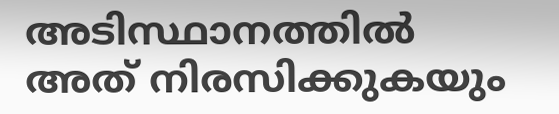അടിസ്ഥാനത്തില്‍ അത് നിരസിക്കുകയും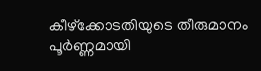കീഴ്‌ക്കോടതിയുടെ തീരുമാനം പൂര്‍ണ്ണമായി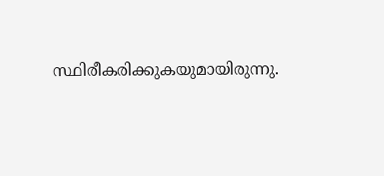സ്ഥിരീകരിക്കുകയുമായിരുന്നു.